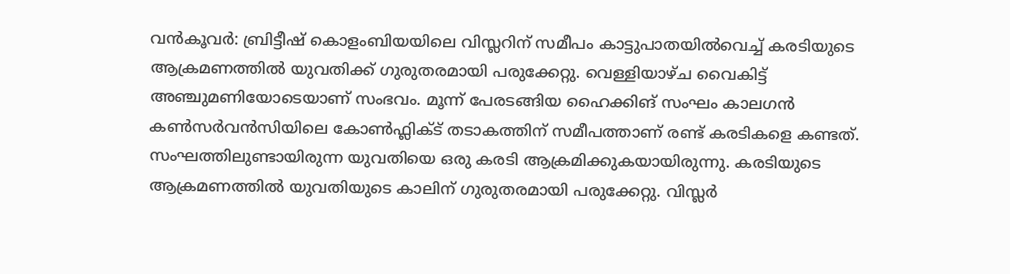വൻകൂവർ: ബ്രിട്ടീഷ് കൊളംബിയയിലെ വിസ്ലറിന് സമീപം കാട്ടുപാതയിൽവെച്ച് കരടിയുടെ ആക്രമണത്തിൽ യുവതിക്ക് ഗുരുതരമായി പരുക്കേറ്റു. വെള്ളിയാഴ്ച വൈകിട്ട് അഞ്ചുമണിയോടെയാണ് സംഭവം. മൂന്ന് പേരടങ്ങിയ ഹൈക്കിങ് സംഘം കാലഗൻ കൺസർവൻസിയിലെ കോൺഫ്ലിക്ട് തടാകത്തിന് സമീപത്താണ് രണ്ട് കരടികളെ കണ്ടത്.
സംഘത്തിലുണ്ടായിരുന്ന യുവതിയെ ഒരു കരടി ആക്രമിക്കുകയായിരുന്നു. കരടിയുടെ ആക്രമണത്തിൽ യുവതിയുടെ കാലിന് ഗുരുതരമായി പരുക്കേറ്റു. വിസ്ലർ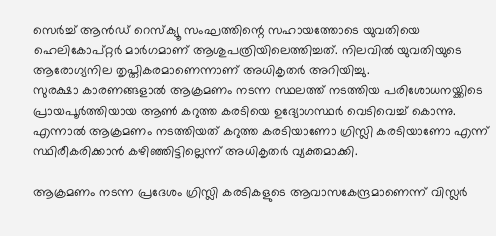സെർച്ച് ആൻഡ് റെസ്ക്യൂ സംഘത്തിന്റെ സഹായത്തോടെ യുവതിയെ ഹെലികോപ്റ്റർ മാർഗമാണ് ആശുപത്രിയിലെത്തിച്ചത്. നിലവിൽ യുവതിയുടെ ആരോഗ്യനില തൃപ്തികരമാണെന്നാണ് അധികൃതർ അറിയിച്ചു.
സുരക്ഷാ കാരണങ്ങളാൽ ആക്രമണം നടന്ന സ്ഥലത്ത് നടത്തിയ പരിശോധനയ്ക്കിടെ പ്രായപൂർത്തിയായ ആൺ കറുത്ത കരടിയെ ഉദ്യോഗസ്ഥർ വെടിവെച്ച് കൊന്നു. എന്നാൽ ആക്രമണം നടത്തിയത് കറുത്ത കരടിയാണോ ഗ്രിസ്ലി കരടിയാണോ എന്ന് സ്ഥിരീകരിക്കാൻ കഴിഞ്ഞിട്ടില്ലെന്ന് അധികൃതർ വ്യക്തമാക്കി.

ആക്രമണം നടന്ന പ്രദേശം ഗ്രിസ്ലി കരടികളുടെ ആവാസകേന്ദ്രമാണെന്ന് വിസ്ലർ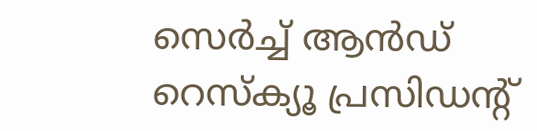സെർച്ച് ആൻഡ് റെസ്ക്യൂ പ്രസിഡന്റ്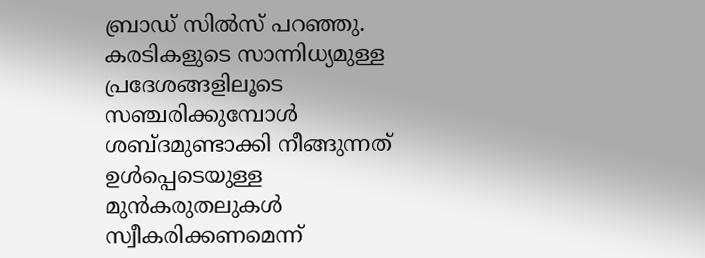ബ്രാഡ് സിൽസ് പറഞ്ഞു. കരടികളുടെ സാന്നിധ്യമുള്ള പ്രദേശങ്ങളിലൂടെ സഞ്ചരിക്കുമ്പോൾ ശബ്ദമുണ്ടാക്കി നീങ്ങുന്നത് ഉൾപ്പെടെയുള്ള മുൻകരുതലുകൾ സ്വീകരിക്കണമെന്ന്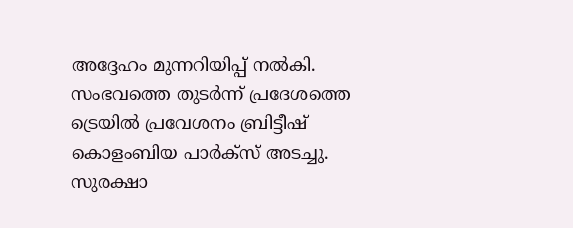അദ്ദേഹം മുന്നറിയിപ്പ് നൽകി.
സംഭവത്തെ തുടർന്ന് പ്രദേശത്തെ ട്രെയിൽ പ്രവേശനം ബ്രിട്ടീഷ് കൊളംബിയ പാർക്സ് അടച്ചു. സുരക്ഷാ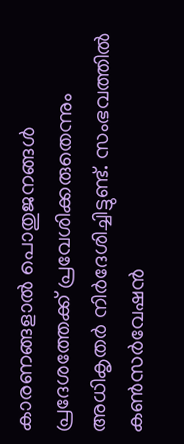കാരണങ്ങളാൽ പൊതുജനങ്ങൾ പ്രദേശത്തേക്ക് പ്രവേശിക്കരുതെന്നും അധികൃതർ നിർദേശിച്ചിട്ടുണ്ട്. സംഭവത്തിൽ കൺസർവേഷൻ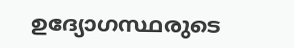ഉദ്യോഗസ്ഥരുടെ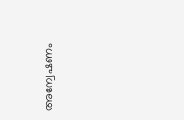അന്വേഷണം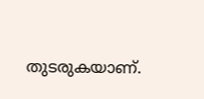തുടരുകയാണ്.